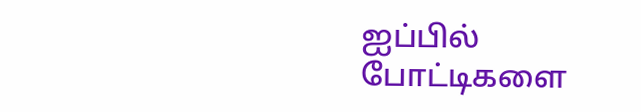ஐப்பில் போட்டிகளை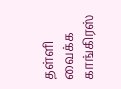தள்ளி வைக்க காங்கிரஸ்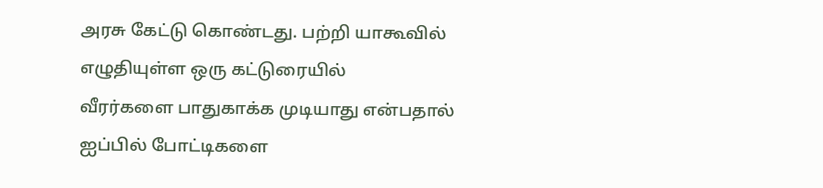அரசு கேட்டு கொண்டது. பற்றி யாகூவில் எழுதியுள்ள ஒரு கட்டுரையில்
வீரர்களை பாதுகாக்க முடியாது என்பதால் ஐப்பில் போட்டிகளை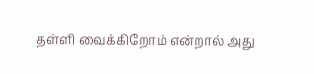தள்ளி வைக்கிறோம் என்றால் அது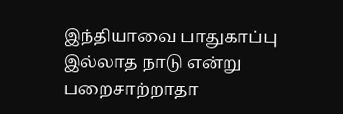இந்தியாவை பாதுகாப்பு இல்லாத நாடு என்று பறைசாற்றாதா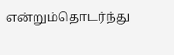என்றும்தொடர்ந்து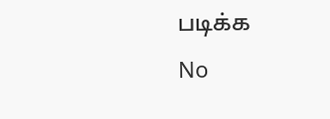படிக்க
No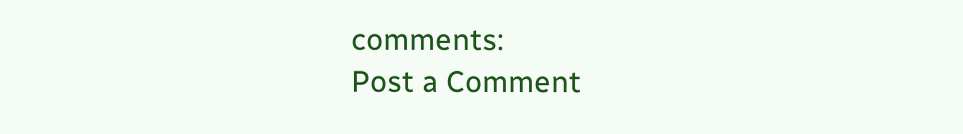comments:
Post a Comment